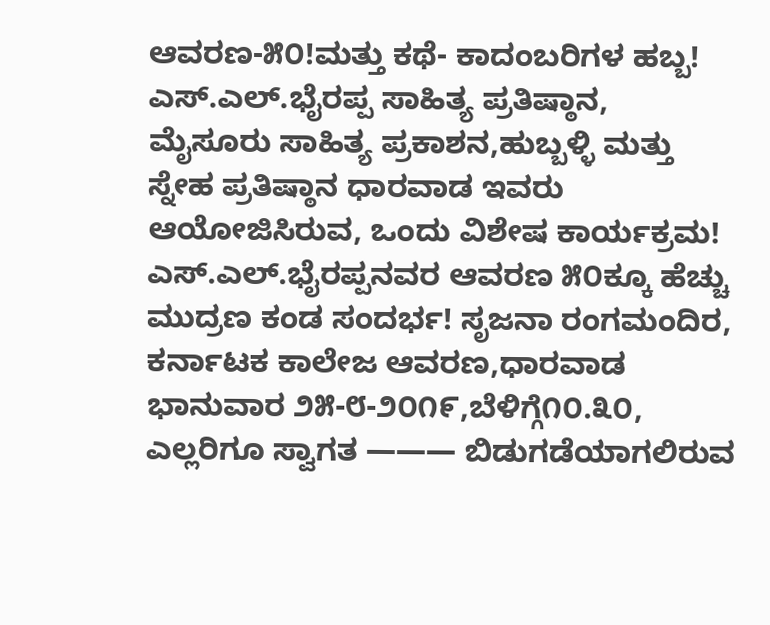ಆವರಣ-೫೦!ಮತ್ತು ಕಥೆ- ಕಾದಂಬರಿಗಳ ಹಬ್ಬ!
ಎಸ್.ಎಲ್.ಭೈರಪ್ಪ ಸಾಹಿತ್ಯ ಪ್ರತಿಷ್ಠಾನ, ಮೈಸೂರು ಸಾಹಿತ್ಯ ಪ್ರಕಾಶನ,ಹುಬ್ಬಳ್ಳಿ ಮತ್ತು ಸ್ನೇಹ ಪ್ರತಿಷ್ಠಾನ ಧಾರವಾಡ ಇವರು ಆಯೋಜಿಸಿರುವ, ಒಂದು ವಿಶೇಷ ಕಾರ್ಯಕ್ರಮ! ಎಸ್.ಎಲ್.ಭೈರಪ್ಪನವರ ಆವರಣ ೫೦ಕ್ಕೂ ಹೆಚ್ಚು ಮುದ್ರಣ ಕಂಡ ಸಂದರ್ಭ! ಸೃಜನಾ ರಂಗಮಂದಿರ, ಕರ್ನಾಟಕ ಕಾಲೇಜ ಆವರಣ,ಧಾರವಾಡ ಭಾನುವಾರ ೨೫-೮-೨೦೧೯,ಬೆಳಿಗ್ಗೆ೧೦.೩೦, ಎಲ್ಲರಿಗೂ ಸ್ವಾಗತ ——— ಬಿಡುಗಡೆಯಾಗಲಿರುವ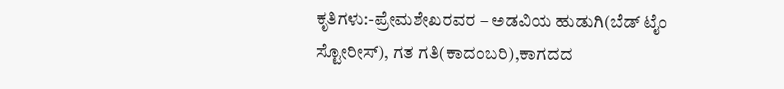ಕೃತಿಗಳು:-ಪ್ರೇಮಶೇಖರವರ – ಅಡವಿಯ ಹುಡುಗಿ(ಬೆಡ್ ಟೈಂ ಸ್ಟೋರೀಸ್), ಗತ ಗತಿ(ಕಾದಂಬರಿ),ಕಾಗದದ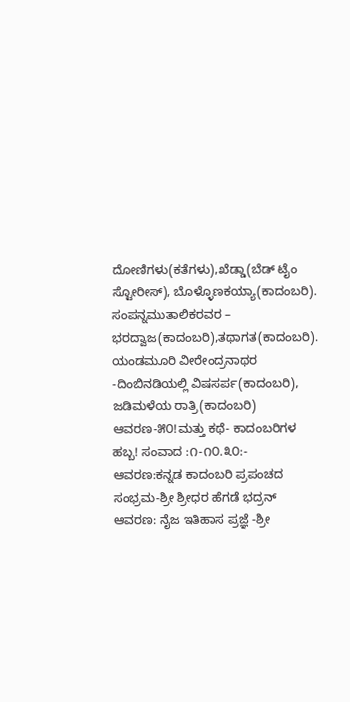ದೋಣಿಗಳು(ಕತೆಗಳು),ಖೆಡ್ಡಾ(ಬೆಡ್ ಟೈಂ ಸ್ಟೋರೀಸ್), ಬೊಳ್ಳೊಣಕಯ್ಯಾ(ಕಾದಂಬರಿ). ಸಂಪನ್ನಮುತಾಲಿಕರವರ – ಭರದ್ವಾಜ(ಕಾದಂಬರಿ),ತಥಾಗತ(ಕಾದಂಬರಿ). ಯಂಡಮೂರಿ ವೀರೇಂದ್ರನಾಥರ -ದಿಂಬಿನಡಿಯಲ್ಲಿ ವಿಷಸರ್ಪ(ಕಾದಂಬರಿ), ಜಡಿಮಳೆಯ ರಾತ್ರಿ(ಕಾದಂಬರಿ) ಆವರಣ-೫೦!ಮತ್ತು ಕಥೆ- ಕಾದಂಬರಿಗಳ ಹಬ್ಬ! ಸಂವಾದ :೧-೧೦.೩೦:- ಆವರಣ:ಕನ್ನಡ ಕಾದಂಬರಿ ಪ್ರಪಂಚದ ಸಂಭ್ರಮ-ಶ್ರೀ ಶ್ರೀಧರ ಹೆಗಡೆ ಭದ್ರನ್ ಆವರಣ: ನೈಜ ಇತಿಹಾಸ ಪ್ರಜ್ಞೆ -ಶ್ರೀ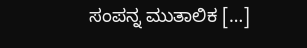ಸಂಪನ್ನ ಮುತಾಲಿಕ […]